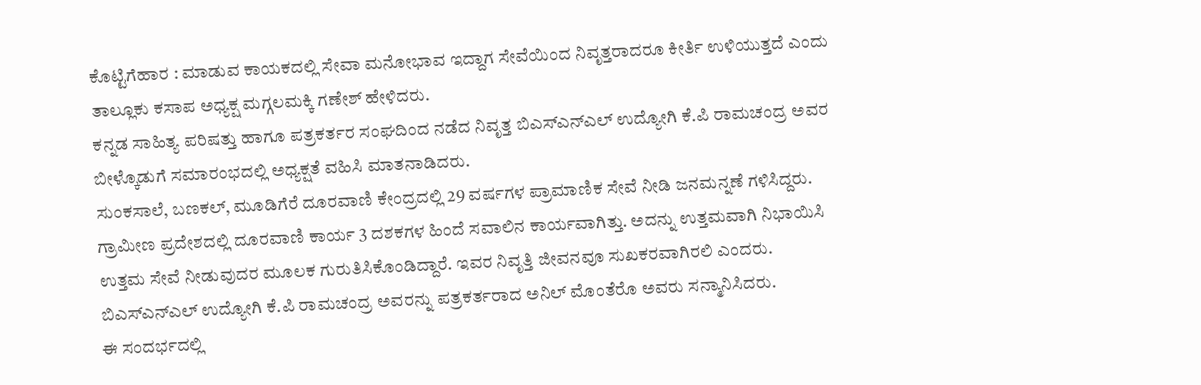ಕೊಟ್ಟಿಗೆಹಾರ : ಮಾಡುವ ಕಾಯಕದಲ್ಲಿ ಸೇವಾ ಮನೋಭಾವ ಇದ್ದಾಗ ಸೇವೆಯಿಂದ ನಿವೃತ್ತರಾದರೂ ಕೀರ್ತಿ ಉಳಿಯುತ್ತದೆ ಎಂದು ತಾಲ್ಲೂಕು ಕಸಾಪ ಅಧ್ಯಕ್ಷ ಮಗ್ಗಲಮಕ್ಕಿ ಗಣೇಶ್ ಹೇಳಿದರು.
ಕನ್ನಡ ಸಾಹಿತ್ಯ ಪರಿಷತ್ತು ಹಾಗೂ ಪತ್ರಕರ್ತರ ಸಂಘದಿಂದ ನಡೆದ ನಿವೃತ್ತ ಬಿಎಸ್ಎನ್ಎಲ್ ಉದ್ಯೋಗಿ ಕೆ.ಪಿ ರಾಮಚಂದ್ರ ಅವರ ಬೀಳ್ಕೊಡುಗೆ ಸಮಾರಂಭದಲ್ಲಿ ಅಧ್ಯಕ್ಷತೆ ವಹಿಸಿ ಮಾತನಾಡಿದರು.
ಸುಂಕಸಾಲೆ, ಬಣಕಲ್, ಮೂಡಿಗೆರೆ ದೂರವಾಣಿ ಕೇಂದ್ರದಲ್ಲಿ 29 ವರ್ಷಗಳ ಪ್ರಾಮಾಣಿಕ ಸೇವೆ ನೀಡಿ ಜನಮನ್ನಣೆ ಗಳಿಸಿದ್ದರು. ಗ್ರಾಮೀಣ ಪ್ರದೇಶದಲ್ಲಿ ದೂರವಾಣಿ ಕಾರ್ಯ 3 ದಶಕಗಳ ಹಿಂದೆ ಸವಾಲಿನ ಕಾರ್ಯವಾಗಿತ್ತು. ಅದನ್ನು ಉತ್ತಮವಾಗಿ ನಿಭಾಯಿಸಿ ಉತ್ತಮ ಸೇವೆ ನೀಡುವುದರ ಮೂಲಕ ಗುರುತಿಸಿಕೊಂಡಿದ್ದಾರೆ. ಇವರ ನಿವೃತ್ತಿ ಜೀವನವೂ ಸುಖಕರವಾಗಿರಲಿ ಎಂದರು.
ಬಿಎಸ್ಎನ್ಎಲ್ ಉದ್ಯೋಗಿ ಕೆ.ಪಿ ರಾಮಚಂದ್ರ ಅವರನ್ನು ಪತ್ರಕರ್ತರಾದ ಅನಿಲ್ ಮೊಂತೆರೊ ಅವರು ಸನ್ಮಾನಿಸಿದರು.
ಈ ಸಂದರ್ಭದಲ್ಲಿ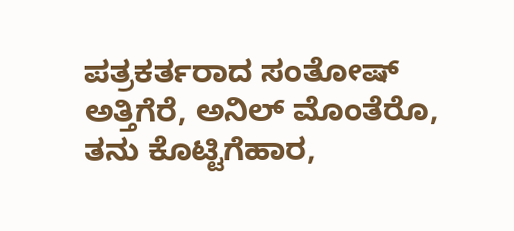ಪತ್ರಕರ್ತರಾದ ಸಂತೋಷ್ ಅತ್ತಿಗೆರೆ, ಅನಿಲ್ ಮೊಂತೆರೊ, ತನು ಕೊಟ್ಟಿಗೆಹಾರ,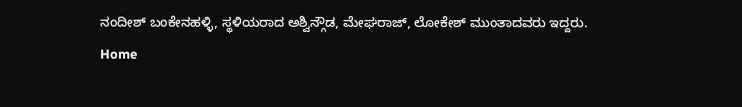ನಂದೀಶ್ ಬಂಕೇನಹಳ್ಳಿ, ಸ್ಥಳಿಯರಾದ ಅಶ್ವಿನ್ಗೌಡ, ಮೇಘರಾಜ್, ಲೋಕೇಶ್ ಮುಂತಾದವರು ಇದ್ದರು.
Home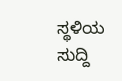ಸ್ಥಳಿಯ ಸುದ್ದಿ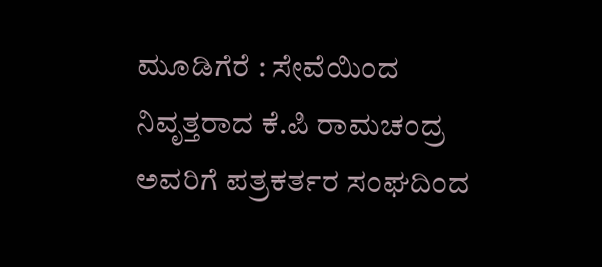ಮೂಡಿಗೆರೆ : ಸೇವೆಯಿಂದ ನಿವೃತ್ತರಾದ ಕೆ.ಪಿ ರಾಮಚಂದ್ರ ಅವರಿಗೆ ಪತ್ರಕರ್ತರ ಸಂಘದಿಂದ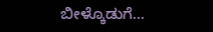ಬೀಳ್ಕೊಡುಗೆ…